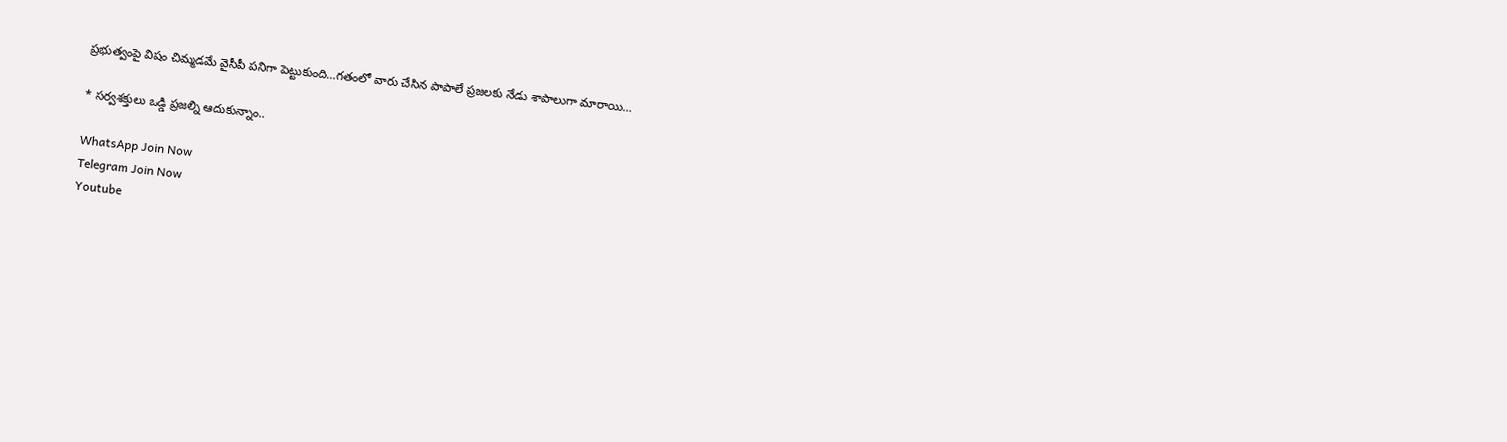ప్రభుత్వంపై విషం చిమ్మడమే వైసీపీ పనిగా పెట్టుకుంది…గతంలో వారు చేసిన పాపాలే ప్రజలకు నేడు శాపాలుగా మారాయి…

* సర్వశక్తులు ఒడ్డి ప్రజల్ని ఆదుకున్నాం..

WhatsApp Join Now
Telegram Join Now
Youtube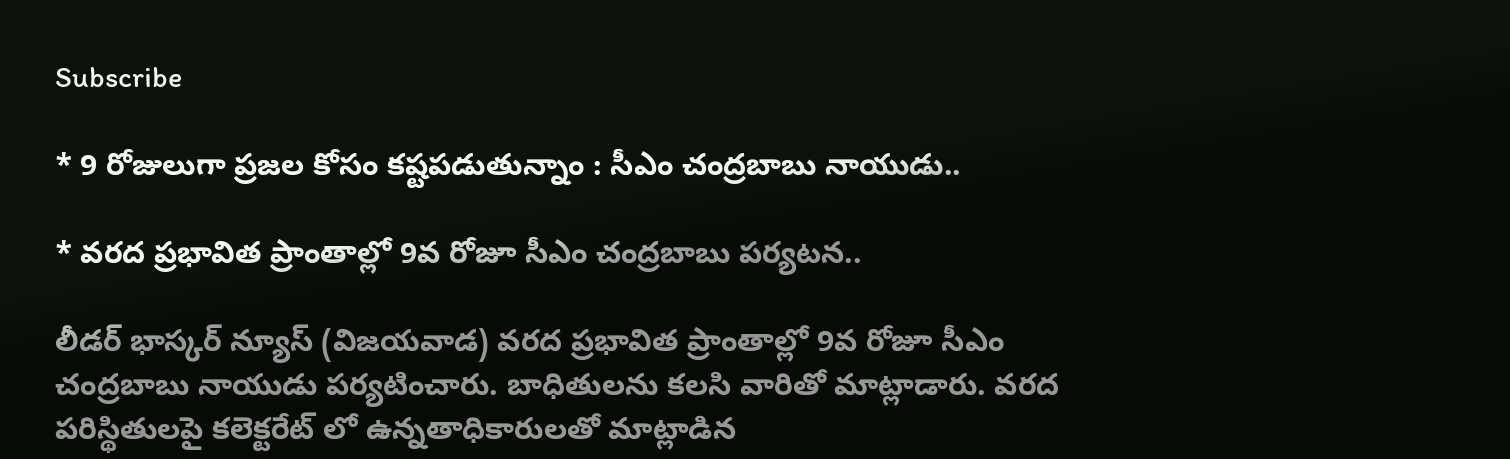Subscribe

* 9 రోజులుగా ప్రజల కోసం కష్టపడుతున్నాం : సీఎం చంద్రబాబు నాయుడు..

* వరద ప్రభావిత ప్రాంతాల్లో 9వ రోజూ సీఎం చంద్రబాబు పర్యటన..

లీడర్ భాస్కర్ న్యూస్ (విజయవాడ) వరద ప్రభావిత ప్రాంతాల్లో 9వ రోజూ సీఎం చంద్రబాబు నాయుడు పర్యటించారు. బాధితులను కలసి వారితో మాట్లాడారు. వరద పరిస్థితులపై కలెక్టరేట్ లో ఉన్నతాధికారులతో మాట్లాడిన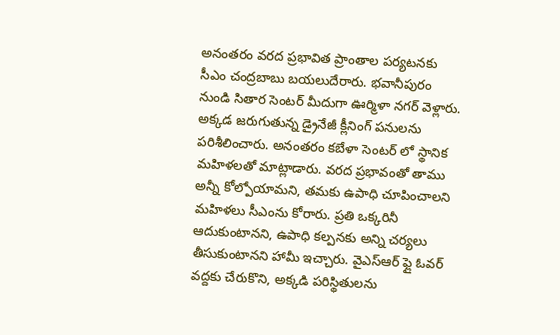అనంతరం వరద ప్రభావిత ప్రాంతాల పర్యటనకు సీఎం చంద్రబాబు బయలుదేరారు. భవానీపురం నుండి సితార సెంటర్ మీదుగా ఊర్మిళా నగర్ వెళ్లారు. అక్కడ జరుగుతున్న డ్రైనేజీ క్లీనింగ్ పనులను పరిశీలించారు. అనంతరం కబేళా సెంటర్ లో స్థానిక మహిళలతో మాట్లాడారు. వరద ప్రభావంతో తాము అన్నీ కోల్పోయామని, తమకు ఉపాధి చూపించాలని మహిళలు సీఎంను కోరారు. ప్రతి ఒక్కరినీ ఆదుకుంటానని, ఉపాధి కల్పనకు అన్ని చర్యలు తీసుకుంటానని హామీ ఇచ్చారు. వైఎస్ఆర్ ఫ్లై ఓవర్ వద్దకు చేరుకొని, అక్కడి పరిస్థితులను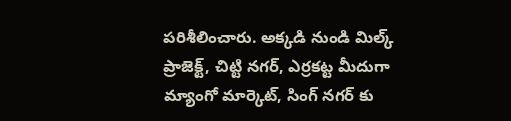పరిశీలించారు. అక్కడి నుండి మిల్క్ ప్రాజెక్ట్, చిట్టి నగర్, ఎర్రకట్ట మీదుగా మ్యాంగో మార్కెట్, సింగ్ నగర్ కు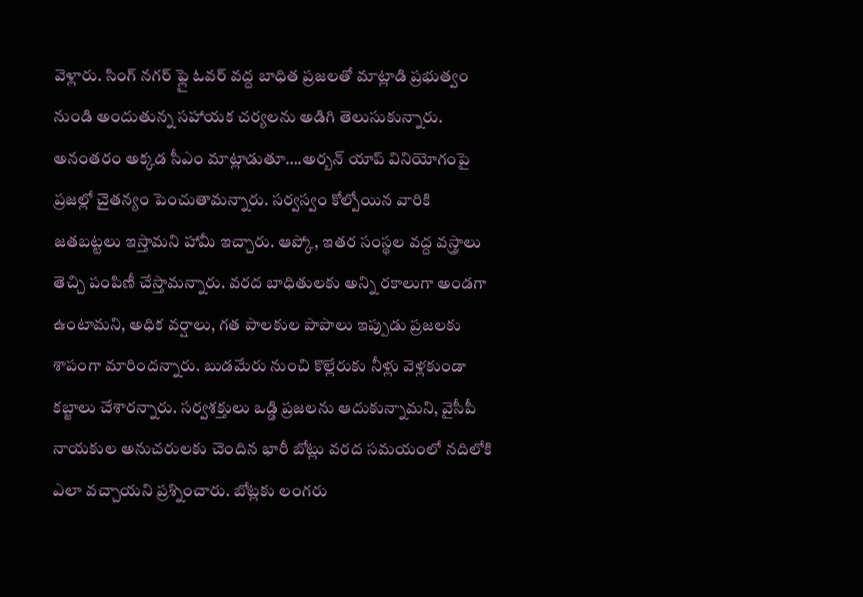వెళ్లారు. సింగ్ నగర్ ఫ్లై ఓవర్ వద్ద బాధిత ప్రజలతో మాట్లాడి ప్రభుత్వం నుండి అందుతున్న సహాయక చర్యలను అడిగి తెలుసుకున్నారు. అనంతరం అక్కడ సీఎం మాట్లాడుతూ….అర్బన్ యాప్ వినియోగంపై ప్రజల్లో చైతన్యం పెంచుతామన్నారు. సర్వస్వం కోల్పోయిన వారికి జతబట్టలు ఇస్తామని హామీ ఇచ్చారు. ఆప్కో, ఇతర సంస్థల వద్ద వస్త్రాలు తెచ్చి పంపిణీ చేస్తామన్నారు. వరద బాధితులకు అన్ని రకాలుగా అండగా ఉంటామని, అధిక వర్షాలు, గత పాలకుల పాపాలు ఇప్పుడు ప్రజలకు శాపంగా మారిందన్నారు. బుడమేరు నుంచి కొల్లేరుకు నీళ్లు వెళ్లకుండా కబ్జాలు చేశారన్నారు. సర్వశక్తులు ఒడ్డి ప్రజలను ఆదుకున్నామని, వైసీపీ నాయకుల అనుచరులకు చెందిన భారీ బోట్లు వరద సమయంలో నదిలోకి ఎలా వచ్చాయని ప్రశ్నించారు. బోట్లకు లంగరు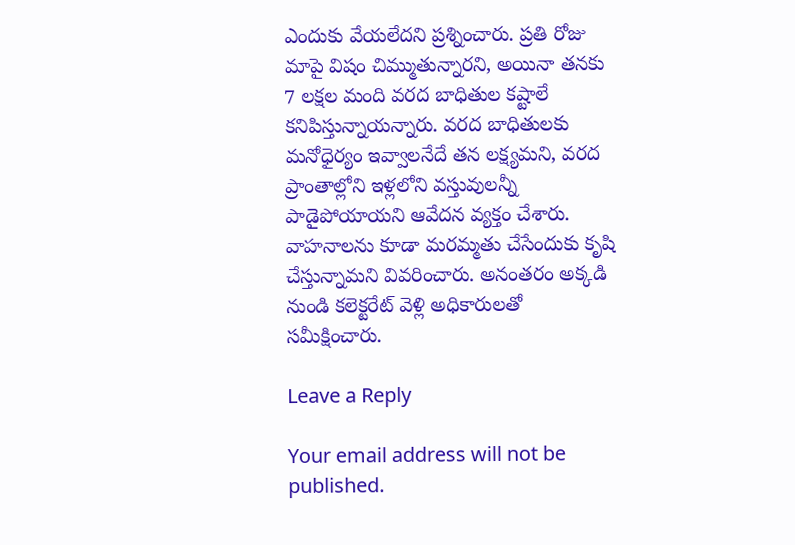ఎందుకు వేయలేదని ప్రశ్నించారు. ప్రతి రోజు మాపై విషం చిమ్ముతున్నారని, అయినా తనకు 7 లక్షల మంది వరద బాధితుల కష్టాలే కనిపిస్తున్నాయన్నారు. వరద బాధితులకు మనోధైర్యం ఇవ్వాలనేదే తన లక్ష్యమని, వరద ప్రాంతాల్లోని ఇళ్లలోని వస్తువులన్నీ పాడైపోయాయని ఆవేదన వ్యక్తం చేశారు. వాహనాలను కూడా మరమ్మతు చేసేందుకు కృషి చేస్తున్నామని వివరించారు. అనంతరం అక్కడి నుండి కలెక్టరేట్ వెళ్లి అధికారులతో సమీక్షించారు.

Leave a Reply

Your email address will not be published.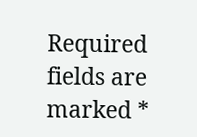Required fields are marked *